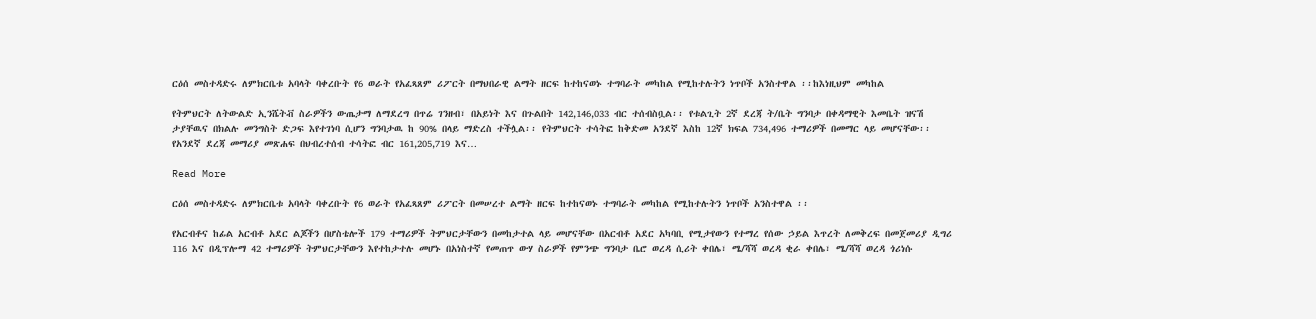ርዕሰ መስተዳድሩ ለምክርቤቱ አባላት ባቀረቡት የ6 ወራት የአፈጻጸም ሪፖርት በማህበራዊ ልማት ዘርፍ ከተከናወኑ ተግባራት መካከል የሚከተሉትን ነጥቦች አንስተዋል ፡፡ከእነዚህም መካከል

የትምህርት ለትውልድ ኢንሼትቭ ስራዎችን ውጤታማ ለማደረግ በጥሬ ገንዘብ፣ በአይነት እና በጉልበት 142,146,033 ብር ተሰብስቧል፡፡ የቱልጊት 2ኛ ደረጃ ት/ቤት ግንባታ በቀዳማዊት እመቤት ዝናሽ ታያቸዉና በክልሉ መንግስት ድጋፍ እየተገነባ ሲሆን ግንባታዉ ከ 90% በላይ ማድረስ ተችሏል፡፡ የትምህርት ተሳትፎ ከቅድመ አንደኛ እስከ 12ኛ ክፍል 734,496 ተማሪዎች በመማር ላይ መሆናቸው፡፡ የአንደኛ ደረጃ መማሪያ መጽሐፍ በህብረተሰብ ተሳትፎ ብር 161,205,719 እና…

Read More

ርዕሰ መስተዳድሩ ለምክርቤቱ አባላት ባቀረቡት የ6 ወራት የአፈጻጸም ሪፖርት በመሠረተ ልማት ዘርፍ ከተከናወኑ ተግባራት መካከል የሚከተሉትን ነጥቦች አንስተዋል ፡፡

የአርብቶና ከፊል አርብቶ አደር ልጆችን በሆስቴሎች 179 ተማሪዎች ትምህርታቸውን በመከታተል ላይ መሆናቸው በአርብቶ አደር አካባቢ የሚታየውን የተማረ የሰው ኃይል እጥረት ለመቅረፍ በመጀመሪያ ዲግሪ 116 እና በዲፕሎማ 42 ተማሪዎች ትምህርታቸውን እየተከታተሉ መሆኑ በአነስተኛ የመጠጥ ውሃ ስራዎች የምንጭ ግንባታ ቤሮ ወረዳ ሲሪት ቀበሌ፣ ሜ/ሻሻ ወረዳ ቂራ ቀበሌ፣ ሜ/ሻሻ ወረዳ ጎሪነሱ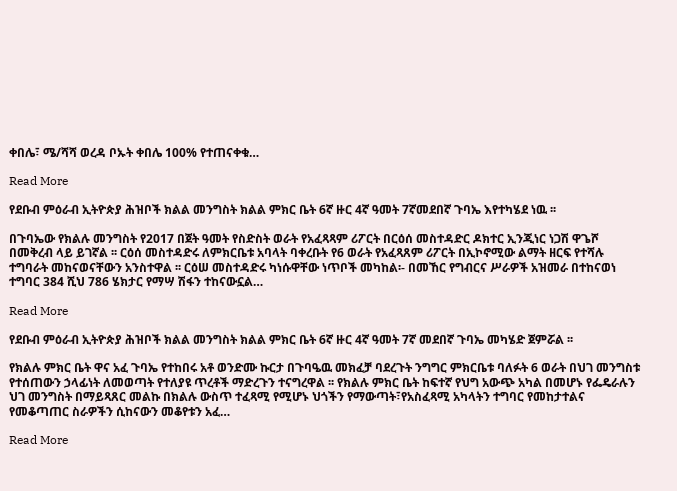ቀበሌ፣ ሜ/ሻሻ ወረዳ ቦኡት ቀበሌ 100% የተጠናቀቁ…

Read More

የደቡብ ምዕራብ ኢትዮጵያ ሕዝቦች ክልል መንግስት ክልል ምክር ቤት 6ኛ ዙር 4ኛ ዓመት 7ኛመደበኛ ጉባኤ እየተካሄደ ነዉ ፡፡

በጉባኤው የክልሉ መንግስት የ2017 በጀት ዓመት የስድስት ወራት የአፈጻጻም ሪፖርት በርዕሰ መስተዳድር ዶክተር ኢንጂነር ነጋሽ ዋጌሾ በመቅረብ ላይ ይገኛል ፡፡ ርዕሰ መስተዳድሩ ለምክርቤቱ አባላት ባቀረቡት የ6 ወራት የአፈጻጸም ሪፖርት በኢኮኖሚው ልማት ዘርፍ የተሻሉ ተግባራት መከናወናቸውን አንስተዋል ፡፡ ርዕሠ መስተዳድሩ ካነሱዋቸው ነጥቦች መካከል፡- በመኸር የግብርና ሥራዎች አዝመራ በተከናወነ ተግባር 384 ሺህ 786 ሄክታር የማሣ ሽፋን ተከናውኗል…

Read More

የደቡብ ምዕራብ ኢትዮጵያ ሕዝቦች ክልል መንግስት ክልል ምክር ቤት 6ኛ ዙር 4ኛ ዓመት 7ኛ መደበኛ ጉባኤ መካሄድ ጀምሯል ፡፡

የክልሉ ምክር ቤት ዋና አፈ ጉባኤ የተከበሩ አቶ ወንድሙ ኩርታ በጉባዔዉ መክፈቻ ባደረጉት ንግግር ምክርቤቱ ባለፉት 6 ወራት በህገ መንግስቱ የተሰጠውን ኃላፊነት ለመወጣት የተለያዩ ጥረቶች ማድረጉን ተናግረዋል ፡፡ የክልሉ ምክር ቤት ከፍተኛ የህግ አውጭ አካል በመሆኑ የፌዴራሉን ህገ መንግስት በማይጻጸር መልኩ በክልሉ ውስጥ ተፈጻሚ የሚሆኑ ህጎችን የማውጣት፣የአስፈጻሚ አካላትን ተግባር የመከታተልና የመቆጣጠር ስራዎችን ሲከናውን መቆየቱን አፈ…

Read More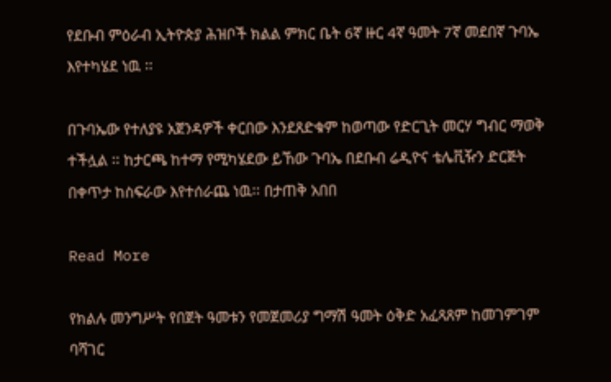የደቡብ ምዕራብ ኢትዮጵያ ሕዝቦች ክልል ምክር ቤት 6ኛ ዙር 4ኛ ዓመት 7ኛ መደበኛ ጉባኤ እየተካሄደ ነዉ ፡፡

በጉባኤው የተለያዩ አጀንዳዎች ቀርበው እንደጸድቁም ከወጣው የድርጊት መርሃ ግብር ማወቅ ተችሏል ፡፡ ከታርጫ ከተማ የሚካሄደው ይኸው ጉባኤ በደቡብ ሬዲዮና ቴሌቪዥን ድርጅት በቀጥታ ከስፍራው እየተሰራጨ ነዉ፡፡ በታጠቅ አበበ

Read More

የክልሉ መንግሥት የበጀት ዓመቱን የመጀመሪያ ግማሽ ዓመት ዕቅድ አፈጻጸም ከመገምገም ባሻገር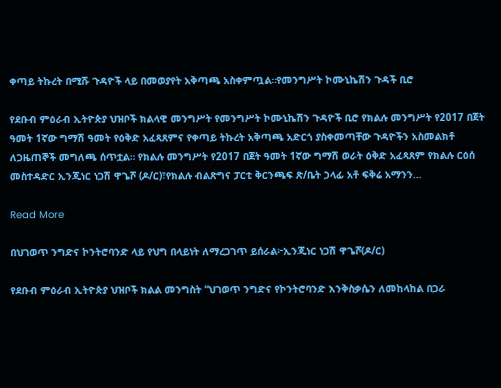ቀጣይ ትኩረት በሚሹ ጉዳዮች ላይ በመወያየት አቅጣጫ አስቀምጧል።የመንግሥት ኮሙኒኬሽን ጉዳች ቢሮ

የደቡብ ምዕራብ ኢትዮጵያ ህዝቦች ክልላዊ መንግሥት የመንግሥት ኮሙኒኬሽን ጉዳዮች ቢሮ የክልሉ መንግሥት የ2017 በጀት ዓመት 1ኛው ግማሽ ዓመት የዕቅድ አፈጻጸምና የቀጣይ ትኩረት አቅጣጫ አድርጎ ያስቀመጣቸው ጉዳዮችን አስመልክቶ ለጋዜጠኞች መግለጫ ሰጥቷል። የክልሉ መንግሥት የ2017 በጀት ዓመት 1ኛው ግማሽ ወራት ዕቅድ አፈጻጸም የክልሉ ርዕሰ መስተዳድር ኢንጂነር ነጋሽ ዋጌሾ (ዶ/ር)፣የክልሉ ብልጽግና ፓርቲ ቅርንጫፍ ጽ/ቤት ኃላፊ አቶ ፍቅሬ አማንን…

Read More

በህገወጥ ንግድና ኮንትሮባንድ ላይ የህግ በላይነት ለማረጋገጥ ይሰራል፦ኢንጂነር ነጋሽ ዋጌሾ(ዶ/ር)

የደቡብ ምዕራብ ኢትዮጵያ ህዝቦች ክልል መንግስት “ህገወጥ ንግድና የኮንትሮባንድ እንቅስቃሴን ለመከላከል በጋራ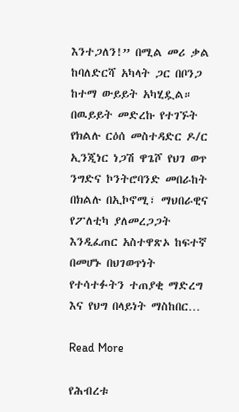እንተጋለን!” በሚል መሪ ቃል ከባለድርሻ አካላት ጋር በቦንጋ ከተማ ውይይት አካሂዷል። በዉይይት መድረኩ የተገኙት የክልሉ ርዕሰ መስተዳድር ዶ/ር ኢንጂነር ነጋሽ ዋጌሾ የህገ ወጥ ንግድና ኮንትሮባንድ መበራከት በክልሉ በኢኮኖሚ፣ ማህበራዊና የፖለቲካ ያለመረጋጋት እንዲፈጠር አስተዋጽኦ ከፍተኛ በመሆኑ በህገወጥነት የተሳተፉትን ተጠያቂ ማድረግ እና የህግ በላይነት ማስከበር…

Read More

የሕብረቱ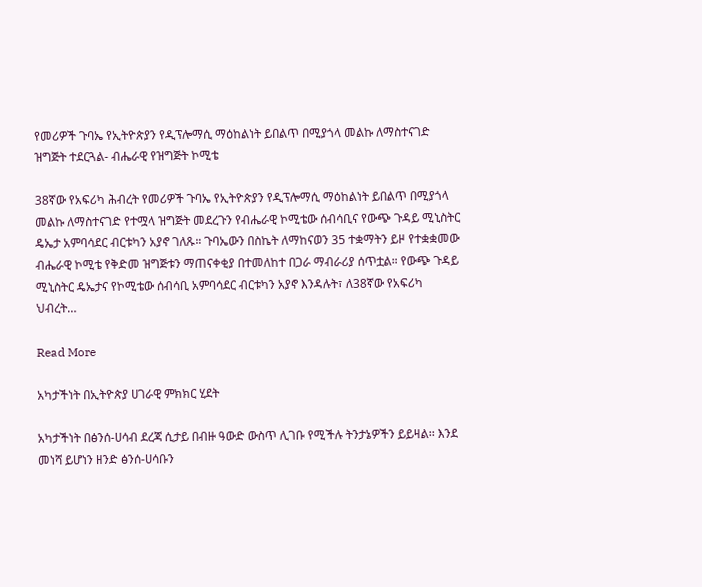የመሪዎች ጉባኤ የኢትዮጵያን የዲፕሎማሲ ማዕከልነት ይበልጥ በሚያጎላ መልኩ ለማስተናገድ ዝግጅት ተደርጓል- ብሔራዊ የዝግጅት ኮሚቴ

38ኛው የአፍሪካ ሕብረት የመሪዎች ጉባኤ የኢትዮጵያን የዲፕሎማሲ ማዕከልነት ይበልጥ በሚያጎላ መልኩ ለማስተናገድ የተሟላ ዝግጅት መደረጉን የብሔራዊ ኮሚቴው ሰብሳቢና የውጭ ጉዳይ ሚኒስትር ዴኤታ አምባሳደር ብርቱካን አያኖ ገለጹ። ጉባኤውን በስኬት ለማከናወን 35 ተቋማትን ይዞ የተቋቋመው ብሔራዊ ኮሚቴ የቅድመ ዝግጅቱን ማጠናቀቂያ በተመለከተ በጋራ ማብራሪያ ሰጥቷል። የውጭ ጉዳይ ሚኒስትር ዴኤታና የኮሚቴው ሰብሳቢ አምባሳደር ብርቱካን አያኖ እንዳሉት፣ ለ38ኛው የአፍሪካ ህብረት…

Read More

አካታችነት በኢትዮጵያ ሀገራዊ ምክክር ሂደት

አካታችነት በፅንሰ-ሀሳብ ደረጃ ሲታይ በብዙ ዓውድ ውስጥ ሊገቡ የሚችሉ ትንታኔዎችን ይይዛል፡፡ እንደ መነሻ ይሆነን ዘንድ ፅንሰ-ሀሳቡን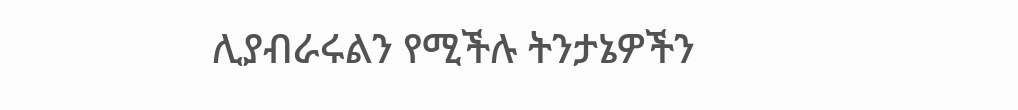ሊያብራሩልን የሚችሉ ትንታኔዎችን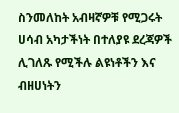ስንመለከት አብዛኛዎቹ የሚጋሩት ሀሳብ አካታችነት በተለያዩ ደረጃዎች ሊገለጹ የሚችሉ ልዩነቶችን እና ብዘሀነትን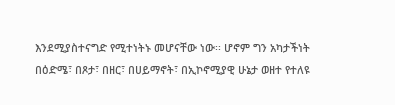እንደሚያስተናግድ የሚተነትኑ መሆናቸው ነው፡፡ ሆኖም ግን አካታችነት በዕድሜ፣ በጾታ፣ በዘር፣ በሀይማኖት፣ በኢኮኖሚያዊ ሁኔታ ወዘተ የተለዩ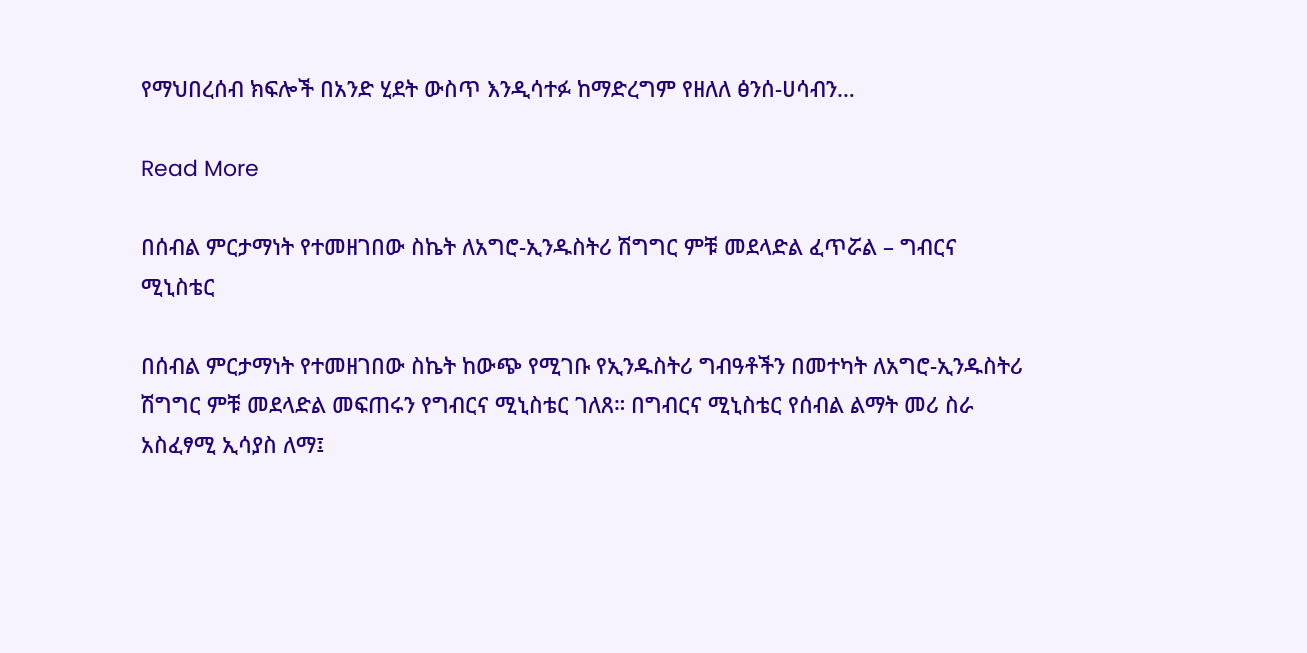የማህበረሰብ ክፍሎች በአንድ ሂደት ውስጥ እንዲሳተፉ ከማድረግም የዘለለ ፅንሰ-ሀሳብን…

Read More

በሰብል ምርታማነት የተመዘገበው ስኬት ለአግሮ-ኢንዱስትሪ ሽግግር ምቹ መደላድል ፈጥሯል – ግብርና ሚኒስቴር

በሰብል ምርታማነት የተመዘገበው ስኬት ከውጭ የሚገቡ የኢንዱስትሪ ግብዓቶችን በመተካት ለአግሮ-ኢንዱስትሪ ሽግግር ምቹ መደላድል መፍጠሩን የግብርና ሚኒስቴር ገለጸ። በግብርና ሚኒስቴር የሰብል ልማት መሪ ስራ አስፈፃሚ ኢሳያስ ለማ፤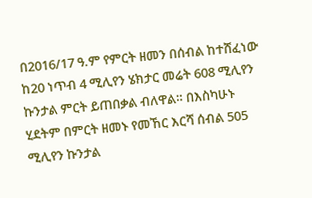በ2016/17 ዓ.ም የምርት ዘመን በሰብል ከተሸፈነው ከ20 ነጥብ 4 ሚሊየን ሄክታር መሬት 608 ሚሊየን ኩንታል ምርት ይጠበቃል ብለዋል። በእስካሁኑ ሂደትም በምርት ዘመኑ የመኸር እርሻ ሰብል 505 ሚሊየን ኩንታል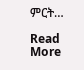ምርት…

Read More